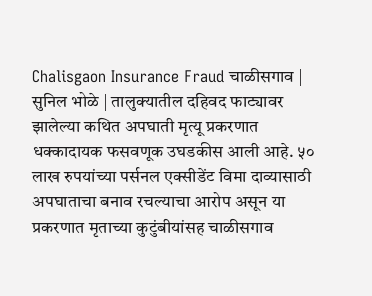Chalisgaon Insurance Fraud चाळीसगाव | सुनिल भोळे | तालुक्यातील दहिवद फाट्यावर झालेल्या कथित अपघाती मृत्यू प्रकरणात धक्कादायक फसवणूक उघडकीस आली आहे. ५० लाख रुपयांच्या पर्सनल एक्सीडेंट विमा दाव्यासाठी अपघाताचा बनाव रचल्याचा आरोप असून या प्रकरणात मृताच्या कुटुंबीयांसह चाळीसगाव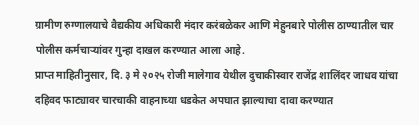ग्रामीण रुग्णालयाचे वैद्यकीय अधिकारी मंदार करंबळेकर आणि मेहुनबारे पोलीस ठाण्यातील चार पोलीस कर्मचाऱ्यांवर गुन्हा दाखल करण्यात आला आहे.
प्राप्त माहितीनुसार, दि. ३ मे २०२५ रोजी मालेगाव येथील दुचाकीस्वार राजेंद्र शालिंदर जाधव यांचा दहिवद फाट्यावर चारचाकी वाहनाच्या धडकेत अपघात झाल्याचा दावा करण्यात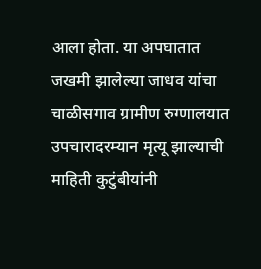आला होता. या अपघातात जखमी झालेल्या जाधव यांचा चाळीसगाव ग्रामीण रुग्णालयात उपचारादरम्यान मृत्यू झाल्याची माहिती कुटुंबीयांनी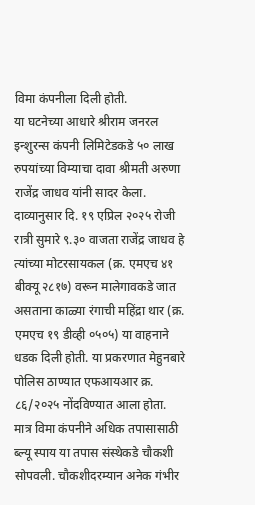विमा कंपनीला दिली होती.
या घटनेच्या आधारे श्रीराम जनरल इन्शुरन्स कंपनी लिमिटेडकडे ५० लाख रुपयांच्या विम्याचा दावा श्रीमती अरुणा राजेंद्र जाधव यांनी सादर केला. दाव्यानुसार दि. १९ एप्रिल २०२५ रोजी रात्री सुमारे ९.३० वाजता राजेंद्र जाधव हे त्यांच्या मोटरसायकल (क्र. एमएच ४१ बीक्यू २८१७) वरून मालेगावकडे जात असताना काळ्या रंगाची महिंद्रा थार (क्र. एमएच १९ डीव्ही ०५०५) या वाहनाने धडक दिली होती. या प्रकरणात मेहुनबारे पोलिस ठाण्यात एफआयआर क्र. ८६/२०२५ नोंदविण्यात आला होता.
मात्र विमा कंपनीने अधिक तपासासाठी ब्ल्यू स्पाय या तपास संस्थेकडे चौकशी सोपवली. चौकशीदरम्यान अनेक गंभीर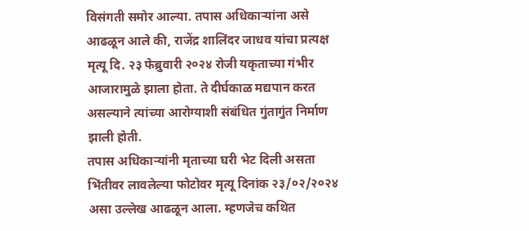विसंगती समोर आल्या. तपास अधिकाऱ्यांना असे आढळून आले की, राजेंद्र शालिंदर जाधव यांचा प्रत्यक्ष मृत्यू दि. २३ फेब्रुवारी २०२४ रोजी यकृताच्या गंभीर आजारामुळे झाला होता. ते दीर्घकाळ मद्यपान करत असल्याने त्यांच्या आरोग्याशी संबंधित गुंतागुंत निर्माण झाली होती.
तपास अधिकाऱ्यांनी मृताच्या घरी भेट दिली असता भिंतीवर लावलेल्या फोटोवर मृत्यू दिनांक २३/०२/२०२४ असा उल्लेख आढळून आला. म्हणजेच कथित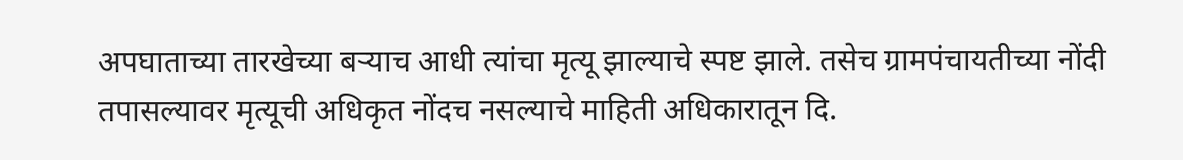अपघाताच्या तारखेच्या बऱ्याच आधी त्यांचा मृत्यू झाल्याचे स्पष्ट झाले. तसेच ग्रामपंचायतीच्या नोंदी तपासल्यावर मृत्यूची अधिकृत नोंदच नसल्याचे माहिती अधिकारातून दि.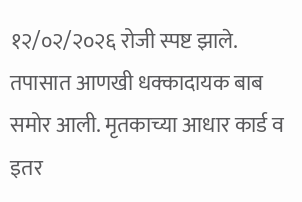१२/०२/२०२६ रोजी स्पष्ट झाले.
तपासात आणखी धक्कादायक बाब समोर आली. मृतकाच्या आधार कार्ड व इतर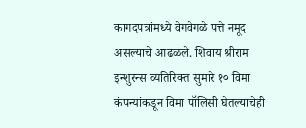कागदपत्रांमध्ये वेगवेगळे पत्ते नमूद असल्याचे आढळले. शिवाय श्रीराम इन्शुरन्स व्यतिरिक्त सुमारे १० विमा कंपन्यांकडून विमा पॉलिसी घेतल्याचेही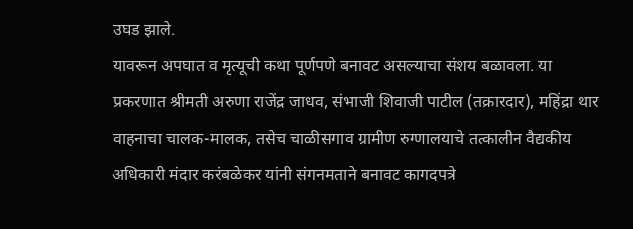उघड झाले.
यावरून अपघात व मृत्यूची कथा पूर्णपणे बनावट असल्याचा संशय बळावला. या प्रकरणात श्रीमती अरुणा राजेंद्र जाधव, संभाजी शिवाजी पाटील (तक्रारदार), महिंद्रा थार वाहनाचा चालक-मालक, तसेच चाळीसगाव ग्रामीण रुग्णालयाचे तत्कालीन वैद्यकीय अधिकारी मंदार करंबळेकर यांनी संगनमताने बनावट कागदपत्रे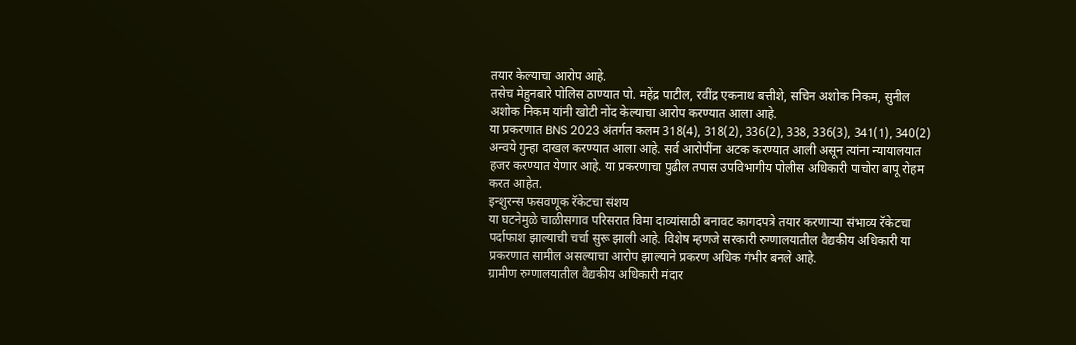तयार केल्याचा आरोप आहे.
तसेच मेहुनबारे पोलिस ठाण्यात पो. महेंद्र पाटील, रवींद्र एकनाथ बत्तीशे, सचिन अशोक निकम, सुनील अशोक निकम यांनी खोटी नोंद केल्याचा आरोप करण्यात आला आहे.
या प्रकरणात BNS 2023 अंतर्गत कलम 318(4), 318(2), 336(2), 338, 336(3), 341(1), 340(2) अन्वये गुन्हा दाखल करण्यात आला आहे. सर्व आरोपींना अटक करण्यात आली असून त्यांना न्यायालयात हजर करण्यात येणार आहे. या प्रकरणाचा पुढील तपास उपविभागीय पोलीस अधिकारी पाचोरा बापू रोहम करत आहेत.
इन्शुरन्स फसवणूक रॅकेटचा संशय
या घटनेमुळे चाळीसगाव परिसरात विमा दाव्यांसाठी बनावट कागदपत्रे तयार करणाऱ्या संभाव्य रॅकेटचा पर्दाफाश झाल्याची चर्चा सुरू झाली आहे. विशेष म्हणजे सरकारी रुग्णालयातील वैद्यकीय अधिकारी या प्रकरणात सामील असल्याचा आरोप झाल्याने प्रकरण अधिक गंभीर बनले आहे.
ग्रामीण रुग्णालयातील वैद्यकीय अधिकारी मंदार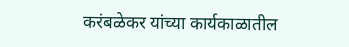करंबळेकर यांच्या कार्यकाळातील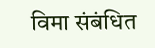विमा संबंधित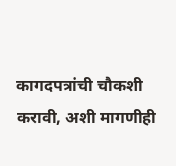कागदपत्रांची चौकशी करावी, अशी मागणीही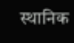स्थानिक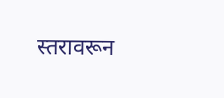स्तरावरून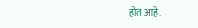होत आहे.